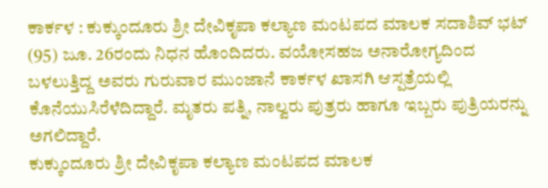ಕಾರ್ಕಳ : ಕುಕ್ಕುಂದೂರು ಶ್ರೀ ದೇವಿಕೃಪಾ ಕಲ್ಯಾಣ ಮಂಟಪದ ಮಾಲಕ ಸದಾಶಿವ್ ಭಟ್ (95) ಜೂ. 26ರಂದು ನಿಧನ ಹೊಂದಿದರು. ವಯೋಸಹಜ ಅನಾರೋಗ್ಯದಿಂದ ಬಳಲುತ್ತಿದ್ದ ಅವರು ಗುರುವಾರ ಮುಂಜಾನೆ ಕಾರ್ಕಳ ಖಾಸಗಿ ಆಸ್ಪತ್ರೆಯಲ್ಲಿ ಕೊನೆಯುಸಿರೆಳೆದಿದ್ದಾರೆ. ಮೃತರು ಪತ್ನಿ, ನಾಲ್ವರು ಪುತ್ರರು ಹಾಗೂ ಇಬ್ಬರು ಪುತ್ರಿಯರನ್ನು ಅಗಲಿದ್ದಾರೆ.
ಕುಕ್ಕುಂದೂರು ಶ್ರೀ ದೇವಿಕೃಪಾ ಕಲ್ಯಾಣ ಮಂಟಪದ ಮಾಲಕ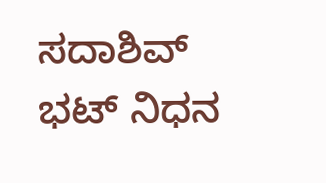ಸದಾಶಿವ್ ಭಟ್ ನಿಧನ